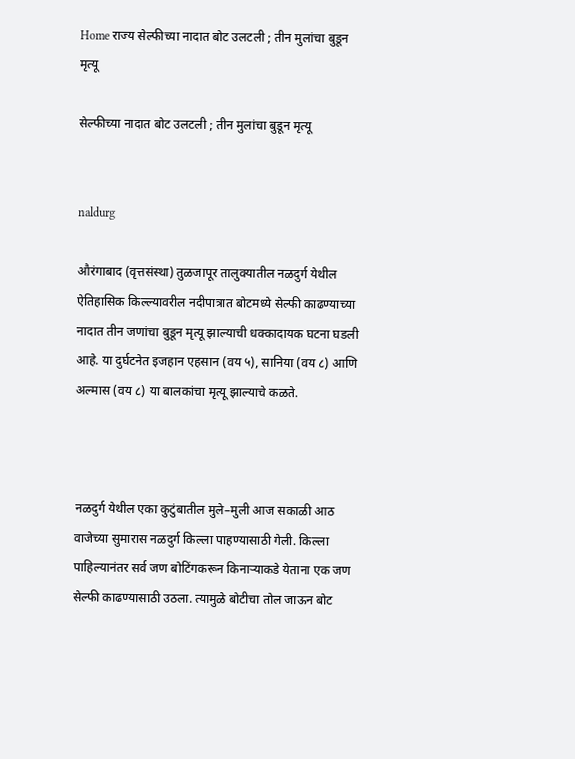Home राज्य सेल्फीच्या नादात बोट उलटली ; तीन मुलांचा बुडून मृत्यू

सेल्फीच्या नादात बोट उलटली ; तीन मुलांचा बुडून मृत्यू


naldurg

औरंगाबाद (वृत्तसंस्था) तुळजापूर तालुक्यातील नळदुर्ग येथील ऐतिहासिक किल्ल्यावरील नदीपात्रात बोटमध्ये सेल्फी काढण्याच्या नादात तीन जणांचा बुडून मृत्यू झाल्याची धक्कादायक घटना घडली आहे. या दुर्घटनेत इजहान एहसान (वय ५), सानिया (वय ८) आणि अल्मास (वय ८) या बालकांचा मृत्यू झाल्याचे कळते.



नळदुर्ग येथील एका कुटुंबातील मुले–मुली आज सकाळी आठ वाजेच्या सुमारास नळदुर्ग किल्ला पाहण्यासाठी गेली. किल्ला पाहिल्यानंतर सर्व जण बोटिंगकरून किनाऱ्याकडे येताना एक जण सेल्फी काढण्यासाठी उठला. त्यामुळे बोटीचा तोल जाऊन बोट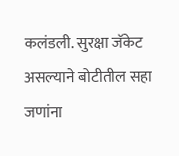कलंडली. सुरक्षा जॅकेट असल्याने बोटीतील सहा जणांना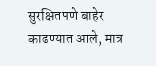सुरक्षितपणे बाहेर काढण्यात आले, मात्र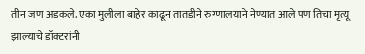तीन जण अडकले. एका मुलीला बाहेर काढून तातडीने रुग्णालयाने नेण्यात आले पण तिचा मृत्यू झाल्याचे डॉक्टरांनी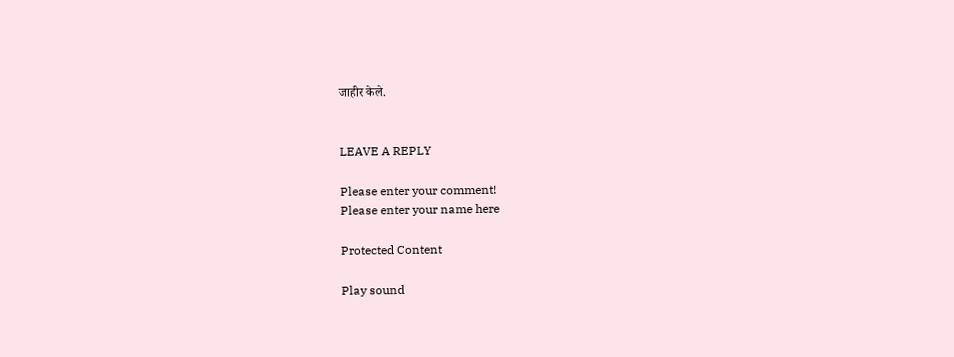जाहीर केले.


LEAVE A REPLY

Please enter your comment!
Please enter your name here

Protected Content

Play sound